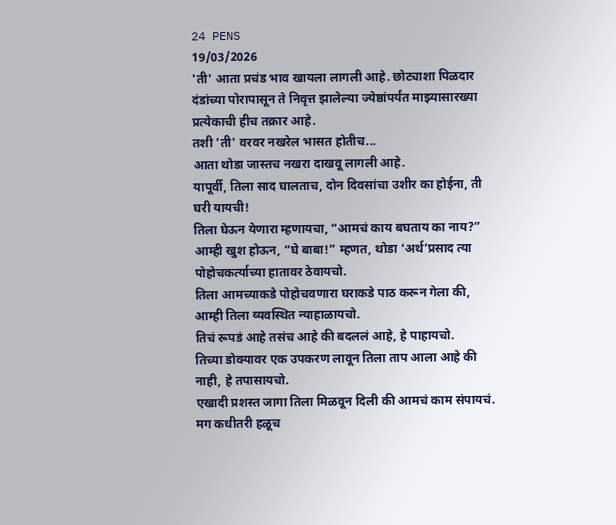24 PENS
19/03/2026
'ती' आता प्रचंड भाव खायला लागली आहे. छोट्याशा पिळदार दंडांच्या पोरापासून ते निवृत्त झालेल्या ज्येष्ठांपर्यंत माझ्यासारख्या प्रत्येकाची हीच तक्रार आहे.
तशी 'ती' वरवर नखरेल भासत होतीच...
आता थोडा जास्तच नखरा दाखवू लागली आहे.
यापूर्वी, तिला साद घालताच, दोन दिवसांचा उशीर का होईना, ती घरी यायची!
तिला घेऊन येणारा म्हणायचा, “आमचं काय बघताय का नाय?”
आम्ही खुश होऊन, “घे बाबा!” म्हणत, थोडा ‘अर्थ’प्रसाद त्या पोहोचकर्त्याच्या हातावर ठेवायचो.
तिला आमच्याकडे पोहोचवणारा घराकडे पाठ करून गेला की, आम्ही तिला व्यवस्थित न्याहाळायचो.
तिचं रूपडं आहे तसंच आहे की बदललं आहे, हे पाहायचो.
तिच्या डोक्यावर एक उपकरण लावून तिला ताप आला आहे की नाही, हे तपासायचो.
एखादी प्रशस्त जागा तिला मिळवून दिली की आमचं काम संपायचं.
मग कधीतरी हळूच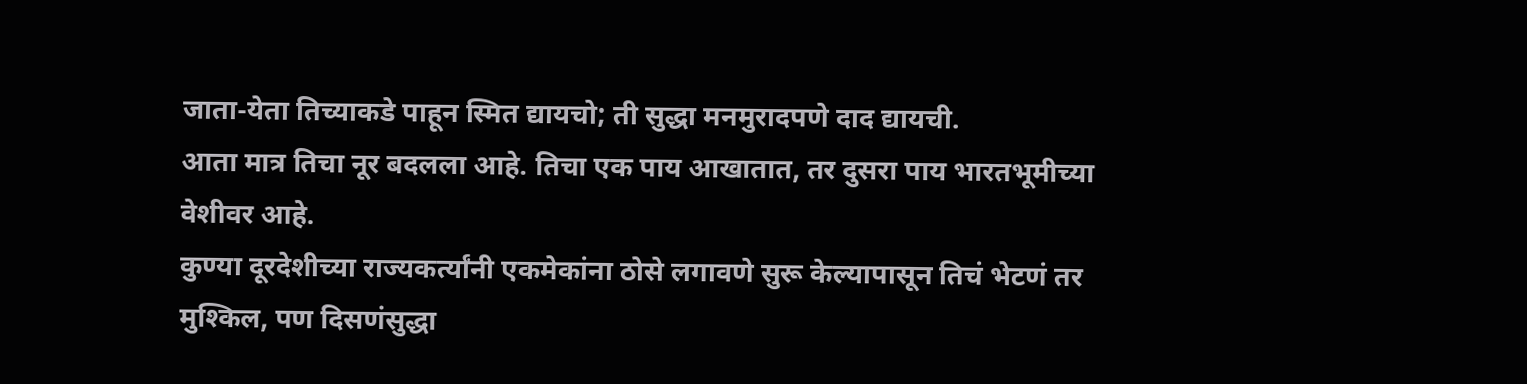जाता-येता तिच्याकडे पाहून स्मित द्यायचो; ती सुद्धा मनमुरादपणे दाद द्यायची.
आता मात्र तिचा नूर बदलला आहे. तिचा एक पाय आखातात, तर दुसरा पाय भारतभूमीच्या वेशीवर आहे.
कुण्या दूरदेशीच्या राज्यकर्त्यांनी एकमेकांना ठोसे लगावणे सुरू केल्यापासून तिचं भेटणं तर मुश्किल, पण दिसणंसुद्धा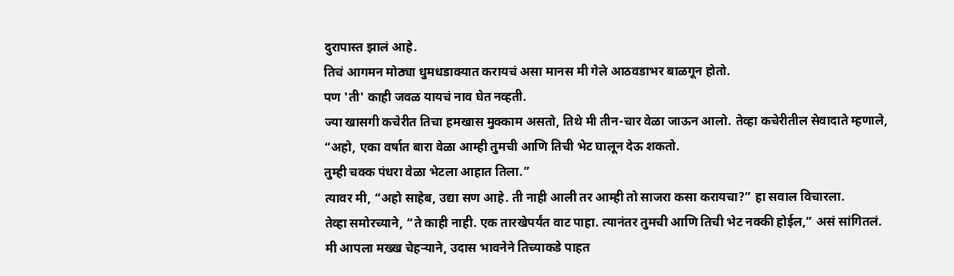दुरापास्त झालं आहे.
तिचं आगमन मोठ्या धुमधडाक्यात करायचं असा मानस मी गेले आठवडाभर बाळगून होतो.
पण 'ती' काही जवळ यायचं नाव घेत नव्हती.
ज्या खासगी कचेरीत तिचा हमखास मुक्काम असतो, तिथे मी तीन-चार वेळा जाऊन आलो. तेव्हा कचेरीतील सेवादाते म्हणाले,
“अहो, एका वर्षात बारा वेळा आम्ही तुमची आणि तिची भेट घालून देऊ शकतो.
तुम्ही चक्क पंधरा वेळा भेटला आहात तिला.”
त्यावर मी, “अहो साहेब, उद्या सण आहे. ती नाही आली तर आम्ही तो साजरा कसा करायचा?” हा सवाल विचारला.
तेव्हा समोरच्याने, “ते काही नाही. एक तारखेपर्यंत वाट पाहा. त्यानंतर तुमची आणि तिची भेट नक्की होईल,” असं सांगितलं.
मी आपला मख्ख चेहऱ्याने, उदास भावनेने तिच्याकडे पाहत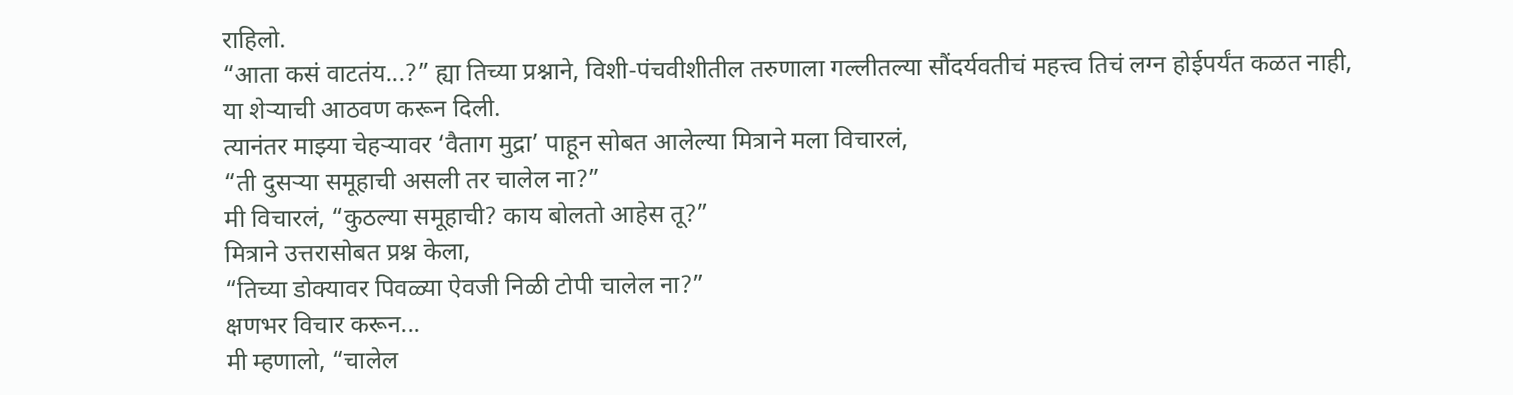राहिलो.
“आता कसं वाटतंय...?” ह्या तिच्या प्रश्नाने, विशी-पंचवीशीतील तरुणाला गल्लीतल्या सौंदर्यवतीचं महत्त्व तिचं लग्न होईपर्यंत कळत नाही, या शेऱ्याची आठवण करून दिली.
त्यानंतर माझ्या चेहऱ्यावर ‘वैताग मुद्रा’ पाहून सोबत आलेल्या मित्राने मला विचारलं,
“ती दुसऱ्या समूहाची असली तर चालेल ना?”
मी विचारलं, “कुठल्या समूहाची? काय बोलतो आहेस तू?”
मित्राने उत्तरासोबत प्रश्न केला,
“तिच्या डोक्यावर पिवळ्या ऐवजी निळी टोपी चालेल ना?”
क्षणभर विचार करून...
मी म्हणालो, “चालेल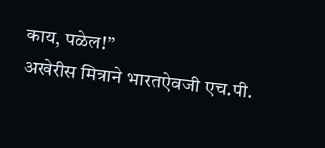काय, पळेल!”
अखेरीस मित्राने भारतऐवजी एच.पी.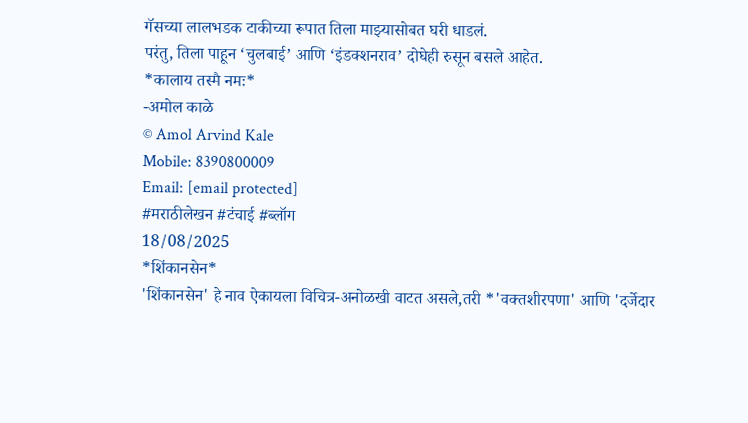गॅसच्या लालभडक टाकीच्या रूपात तिला माझ्यासोबत घरी धाडलं.
परंतु, तिला पाहून ‘चुलबाई’ आणि ‘इंडक्शनराव’ दोघेही रुसून बसले आहेत.
*कालाय तस्मै नमः*
-अमोल काळे
© Amol Arvind Kale
Mobile: 8390800009
Email: [email protected]
#मराठीलेखन #टंचाई #ब्लॉग
18/08/2025
*शिंकानसेन*
'शिंकानसेन' हे नाव ऐकायला विचित्र-अनोळखी वाटत असले,तरी *'वक्तशीरपणा' आणि 'दर्जेदार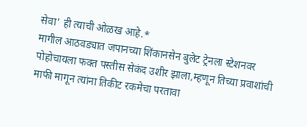सेवा' ही त्याची ओळख आहे.*
मागील आठवड्यात जपानच्या शिंकानसेन बुलेट ट्रेनला स्टेशनवर पोहोचायला फक्त पस्तीस सेकंद उशीर झाला,म्हणून तिच्या प्रवाशांची माफी मागून त्यांना तिकीट रकमेचा परतावा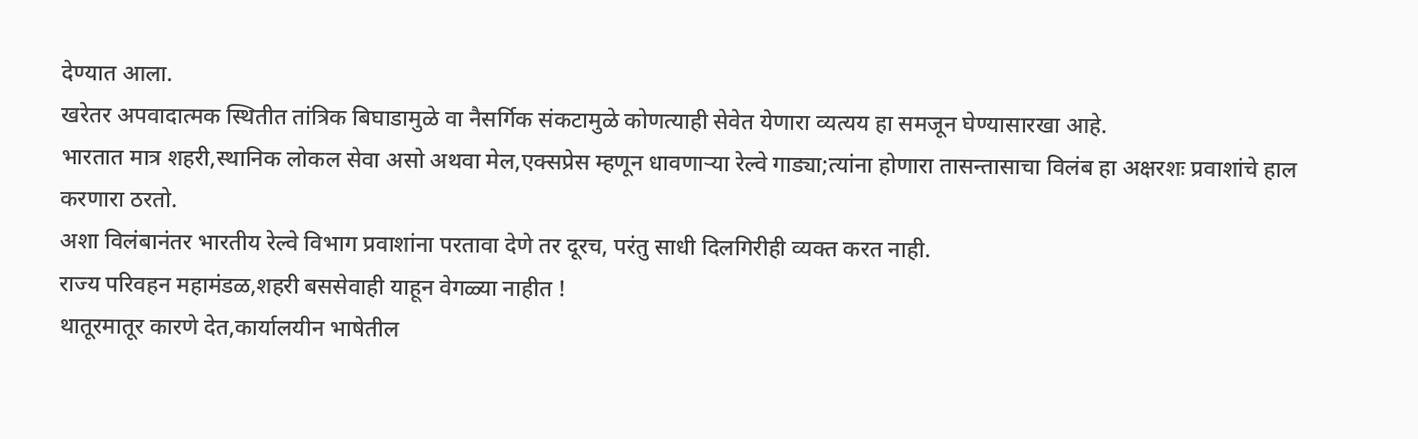देण्यात आला.
खरेतर अपवादात्मक स्थितीत तांत्रिक बिघाडामुळे वा नैसर्गिक संकटामुळे कोणत्याही सेवेत येणारा व्यत्यय हा समजून घेण्यासारखा आहे.
भारतात मात्र शहरी,स्थानिक लोकल सेवा असो अथवा मेल,एक्सप्रेस म्हणून धावणाऱ्या रेल्वे गाड्या;त्यांना होणारा तासन्तासाचा विलंब हा अक्षरशः प्रवाशांचे हाल करणारा ठरतो.
अशा विलंबानंतर भारतीय रेल्वे विभाग प्रवाशांना परतावा देणे तर दूरच, परंतु साधी दिलगिरीही व्यक्त करत नाही.
राज्य परिवहन महामंडळ,शहरी बससेवाही याहून वेगळ्या नाहीत !
थातूरमातूर कारणे देत,कार्यालयीन भाषेतील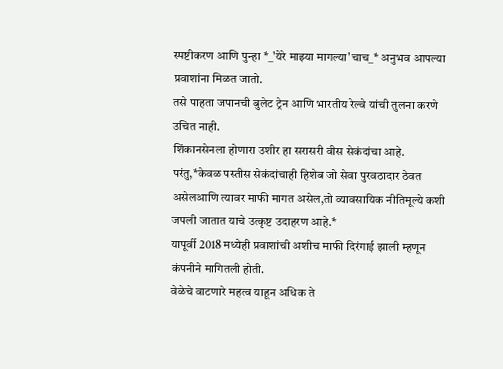स्पष्टीकरण आणि पुन्हा *_'येरे माझ्या मागल्या'चाच_* अनुभव आपल्या प्रवाशांना मिळत जातो.
तसे पाहता जपानची बुलेट ट्रेन आणि भारतीय रेल्वे यांची तुलना करणे उचित नाही.
शिंकानसेनला होणारा उशीर हा सरासरी वीस सेकंदांचा आहे.
परंतु,*केवळ पस्तीस सेकंदांचाही हिशेब जो सेवा पुरवठादार ठेवत असेलआणि त्यावर माफी मागत असेल,तो व्यावसायिक नीतिमूल्ये कशी जपली जातात याचे उत्कृष्ट उदाहरण आहे.*
यापूर्वी 2018 मध्येही प्रवाशांची अशीच माफी दिरंगाई झाली म्हणून कंपनीने मागितली होती.
वेळेचे वाटणारे महत्व याहून अधिक ते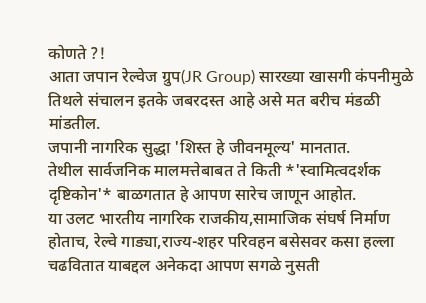कोणते ?!
आता जपान रेल्वेज ग्रुप(JR Group) सारख्या खासगी कंपनीमुळे तिथले संचालन इतके जबरदस्त आहे असे मत बरीच मंडळी मांडतील.
जपानी नागरिक सुद्धा 'शिस्त हे जीवनमूल्य' मानतात.
तेथील सार्वजनिक मालमत्तेबाबत ते किती *'स्वामित्वदर्शक दृष्टिकोन'* बाळगतात हे आपण सारेच जाणून आहोत.
या उलट भारतीय नागरिक राजकीय,सामाजिक संघर्ष निर्माण होताच, रेल्वे गाड्या,राज्य-शहर परिवहन बसेसवर कसा हल्ला चढवितात याबद्दल अनेकदा आपण सगळे नुसती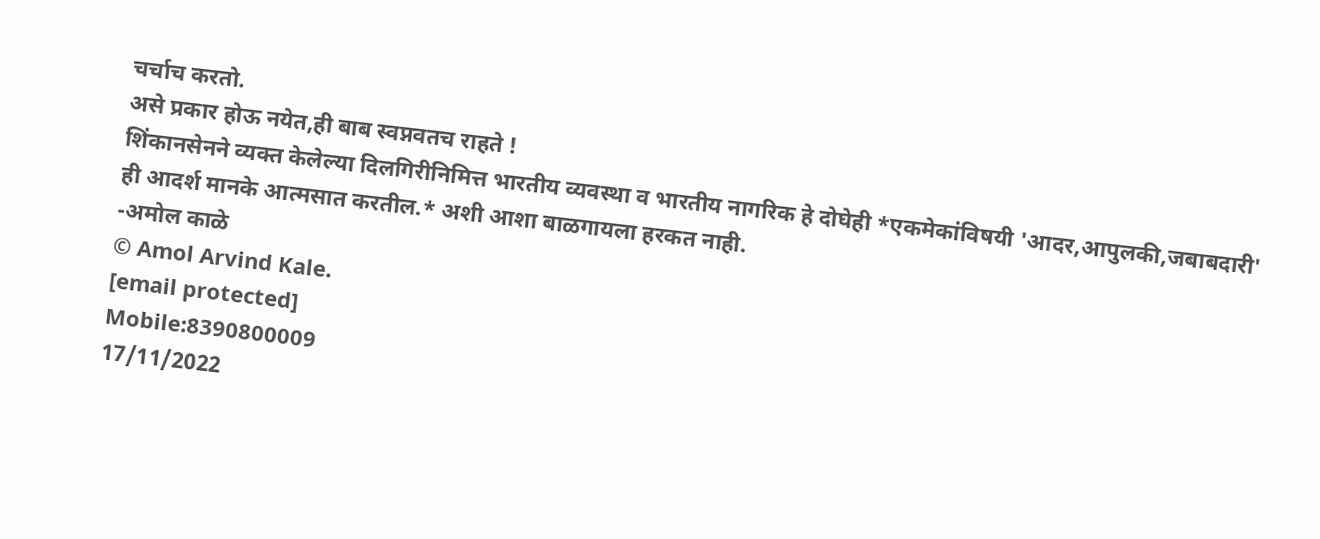चर्चाच करतो.
असे प्रकार होऊ नयेत,ही बाब स्वप्नवतच राहते !
शिंकानसेनने व्यक्त केलेल्या दिलगिरीनिमित्त भारतीय व्यवस्था व भारतीय नागरिक हे दोघेही *एकमेकांविषयी 'आदर,आपुलकी,जबाबदारी' ही आदर्श मानके आत्मसात करतील.* अशी आशा बाळगायला हरकत नाही.
-अमोल काळे
© Amol Arvind Kale.
[email protected]
Mobile:8390800009
17/11/2022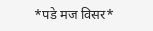*पडे मज विसर*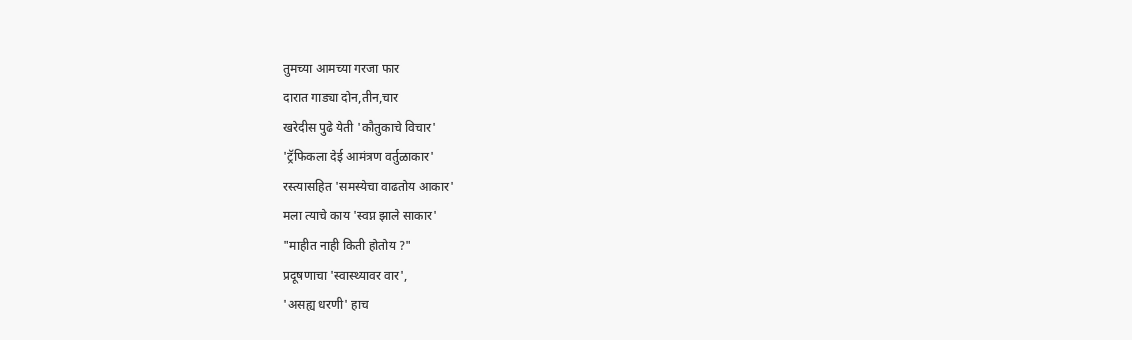तुमच्या आमच्या गरजा फार
दारात गाड्या दोन,तीन,चार
खरेदीस पुढे येती 'कौतुकाचे विचार'
'ट्रॅफिकला देई आमंत्रण वर्तुळाकार'
रस्त्यासहित 'समस्येचा वाढतोय आकार'
मला त्याचे काय 'स्वप्न झाले साकार'
"माहीत नाही किती होतोय ?"
प्रदूषणाचा 'स्वास्थ्यावर वार',
'असह्य धरणी' हाच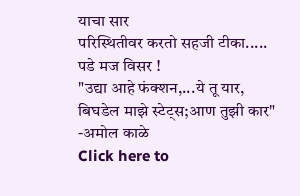याचा सार
परिस्थितीवर करतो सहजी टीका.....
पडे मज विसर !
"उद्या आहे फंक्शन,...ये तू यार,
बिघडेल माझे स्टेट्स;आण तुझी कार"
-अमोल काळे
Click here to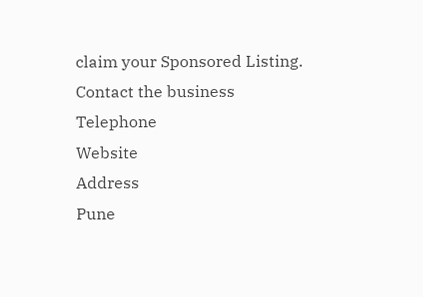claim your Sponsored Listing.
Contact the business
Telephone
Website
Address
Pune